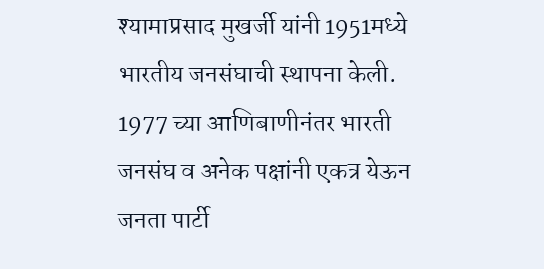श्यामाप्रसाद मुखर्जी यांनी 1951मध्ये भारतीय जनसंघाची स्थापना केली. 1977 च्या आणिबाणीनंतर भारती जनसंघ व अनेक पक्षांनी एकत्र येऊन जनता पार्टी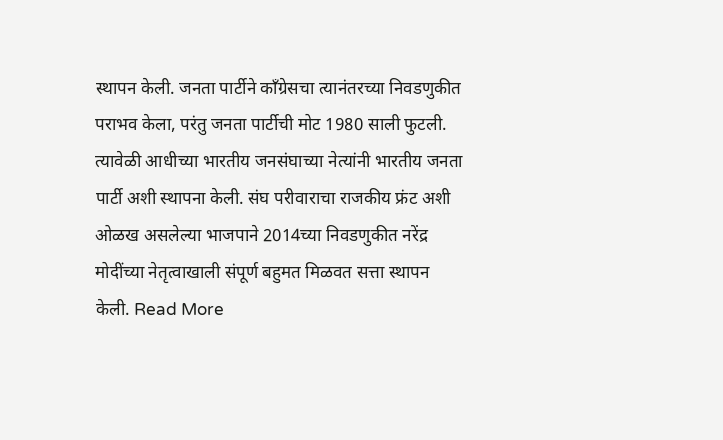स्थापन केली. जनता पार्टीने काँग्रेसचा त्यानंतरच्या निवडणुकीत पराभव केला, परंतु जनता पार्टीची मोट 1980 साली फुटली. त्यावेळी आधीच्या भारतीय जनसंघाच्या नेत्यांनी भारतीय जनता पार्टी अशी स्थापना केली. संघ परीवाराचा राजकीय फ्रंट अशी ओळख असलेल्या भाजपाने 2014च्या निवडणुकीत नरेंद्र मोदींच्या नेतृत्वाखाली संपूर्ण बहुमत मिळवत सत्ता स्थापन केली. Read More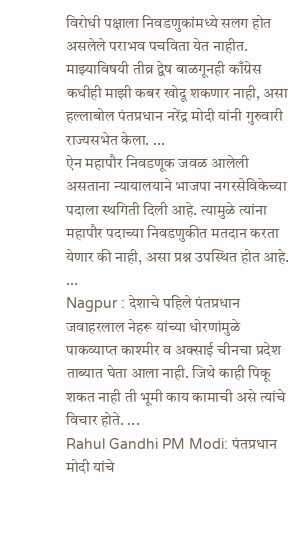विरोधी पक्षाला निवडणुकांमध्ये सलग होत असलेले पराभव पचविता येत नाहीत. माझ्याविषयी तीव्र द्वेष बाळगूनही काँग्रेस कधीही माझी कबर खोदू शकणार नाही, असा हल्लाबोल पंतप्रधान नरेंद्र मोदी यांनी गुरुवारी राज्यसभेत केला. ...
ऐन महापौर निवडणूक जवळ आलेली असताना न्यायालयाने भाजपा नगरसेविकेच्या पदाला स्थगिती दिली आहे. त्यामुळे त्यांना महापौर पदाच्या निवडणुकीत मतदान करता येणार की नाही, असा प्रश्न उपस्थित होत आहे. ...
Nagpur : देशाचे पहिले पंतप्रधान जवाहरलाल नेहरू यांच्या धोरणांमुळे पाकव्याप्त काश्मीर व अक्साई चीनचा प्रदेश ताब्यात घेता आला नाही. जिथे काही पिकू शकत नाही ती भूमी काय कामाची असे त्यांचे विचार होते. ...
Rahul Gandhi PM Modi: पंतप्रधान मोदी यांचे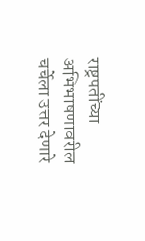राष्ट्रपतींच्या अभिभाषणावरील चर्चेला उत्तर देणारे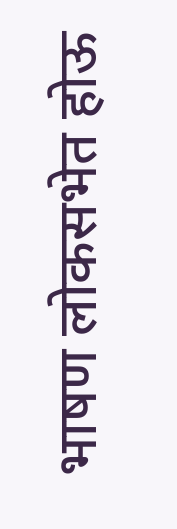भाषण लोकसभेत होऊ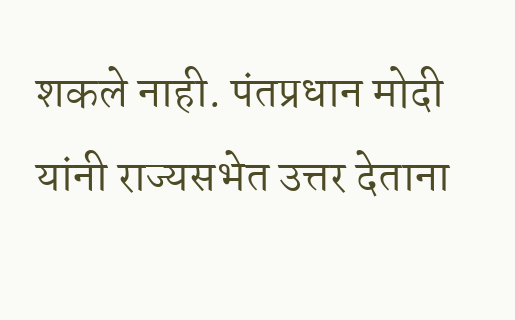शकले नाही. पंतप्रधान मोदी यांनी राज्यसभेत उत्तर देताना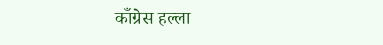काँग्रेस हल्ला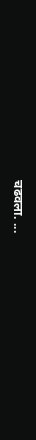चढवला. ...